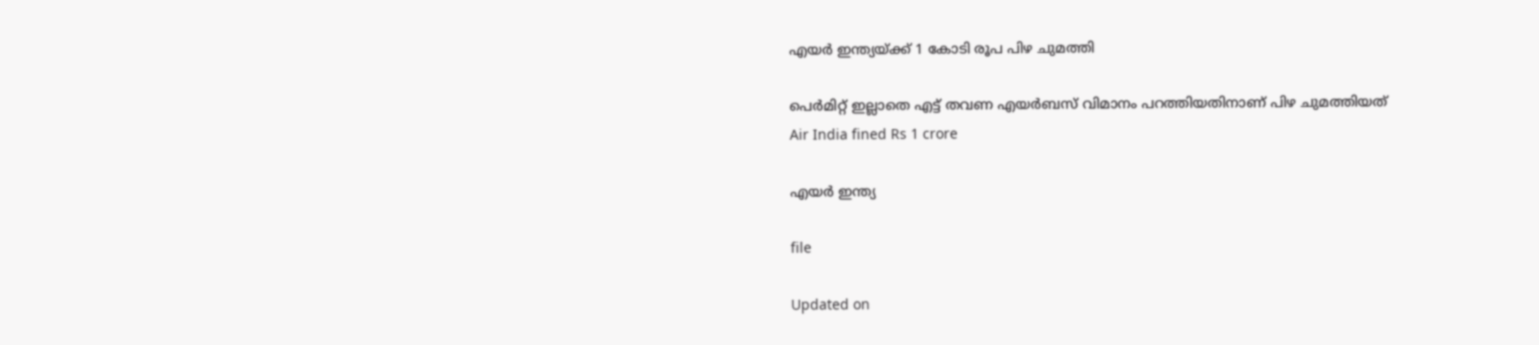എയര്‍ ഇന്ത്യയ്ക്ക് 1 കോടി രൂപ പിഴ ചുമത്തി

പെര്‍മിറ്റ് ഇല്ലാതെ എട്ട് തവണ എയര്‍ബസ് വിമാനം പറത്തിയതിനാണ് പിഴ ചുമത്തിയത്
Air India fined Rs 1 crore

എയര്‍ ഇന്ത്യ

file

Updated on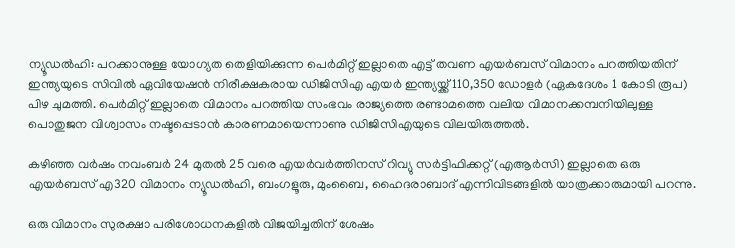ന്യൂഡല്‍ഹി: പറക്കാനുള്ള യോഗ്യത തെളിയിക്കുന്ന പെര്‍മിറ്റ് ഇല്ലാതെ എട്ട് തവണ എയര്‍ബസ് വിമാനം പറത്തിയതിന് ഇന്ത്യയുടെ സിവില്‍ ഏവിയേഷന്‍ നിരീക്ഷകരായ ഡിജിസിഎ എയര്‍ ഇന്ത്യയ്ക്ക് 110,350 ഡോളര്‍ (ഏകദേശം 1 കോടി രൂപ) പിഴ ചുമത്തി. പെര്‍മിറ്റ് ഇല്ലാതെ വിമാനം പറത്തിയ സംഭവം രാജ്യത്തെ രണ്ടാമത്തെ വലിയ വിമാനക്കമ്പനിയിലുള്ള പൊതുജന വിശ്വാസം നഷ്ടപ്പെടാന്‍ കാരണമായെന്നാണു ഡിജിസിഎയുടെ വിലയിരുത്തല്‍.

കഴിഞ്ഞ വര്‍ഷം നവംബര്‍ 24 മുതല്‍ 25 വരെ എയര്‍വര്‍ത്തിനസ് റിവ്യു സര്‍ട്ടിഫിക്കറ്റ് (എആര്‍സി) ഇല്ലാതെ ഒരു എയര്‍ബസ് എ320 വിമാനം ന്യൂഡല്‍ഹി, ബംഗളൂരു, മുംബൈ, ഹൈദരാബാദ് എന്നിവിടങ്ങളില്‍ യാത്രക്കാരുമായി പറന്നു.

ഒരു വിമാനം സുരക്ഷാ പരിശോധനകളില്‍ വിജയിച്ചതിന് ശേഷം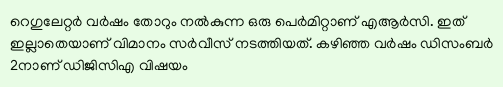റെഗുലേറ്റര്‍ വര്‍ഷം തോറും നല്‍കുന്ന ഒരു പെര്‍മിറ്റാണ് എആര്‍സി. ഇത് ഇല്ലാതെയാണ് വിമാനം സർവീസ് നടത്തിയത്. കഴിഞ്ഞ വര്‍ഷം ഡിസംബര്‍ 2നാണ് ഡിജിസിഎ വിഷയം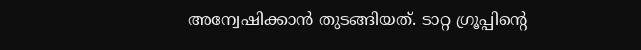അന്വേഷിക്കാന്‍ തുടങ്ങിയത്. ടാറ്റ ഗ്രൂപ്പിന്‍റെ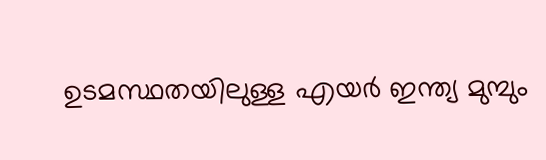ഉടമസ്ഥതയിലുള്ള എയര്‍ ഇന്ത്യ മുമ്പും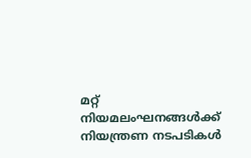മറ്റ് നിയമലംഘനങ്ങള്‍ക്ക് നിയന്ത്രണ നടപടികള്‍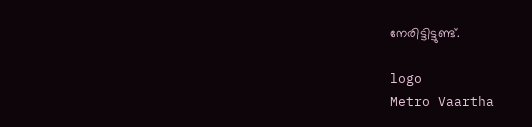നേരിട്ടിട്ടുണ്ട്.

logo
Metro Vaartha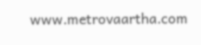www.metrovaartha.com